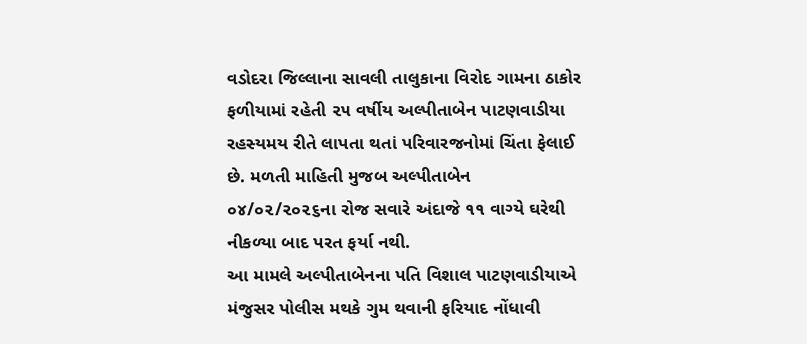વડોદરા જિલ્લાના સાવલી તાલુકાના વિરોદ ગામના ઠાકોર ફળીયામાં રહેતી ૨૫ વર્ષીય અલ્પીતાબેન પાટણવાડીયા રહસ્યમય રીતે લાપતા થતાં પરિવારજનોમાં ચિંતા ફેલાઈ છે. મળતી માહિતી મુજબ અલ્પીતાબેન ૦૪/૦૨/૨૦૨૬ના રોજ સવારે અંદાજે ૧૧ વાગ્યે ઘરેથી નીકળ્યા બાદ પરત ફર્યા નથી.
આ મામલે અલ્પીતાબેનના પતિ વિશાલ પાટણવાડીયાએ મંજુસર પોલીસ મથકે ગુમ થવાની ફરિયાદ નોંધાવી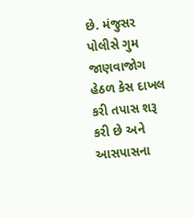છે. મંજુસર પોલીસે ગુમ જાણવાજોગ હેઠળ કેસ દાખલ કરી તપાસ શરૂ કરી છે અને આસપાસના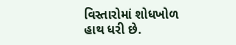વિસ્તારોમાં શોધખોળ હાથ ધરી છે.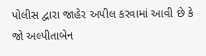પોલીસ દ્વારા જાહેર અપીલ કરવામાં આવી છે કે જો અલ્પીતાબેન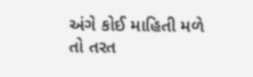અંગે કોઈ માહિતી મળે તો તરત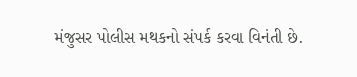મંજુસર પોલીસ મથકનો સંપર્ક કરવા વિનંતી છે.